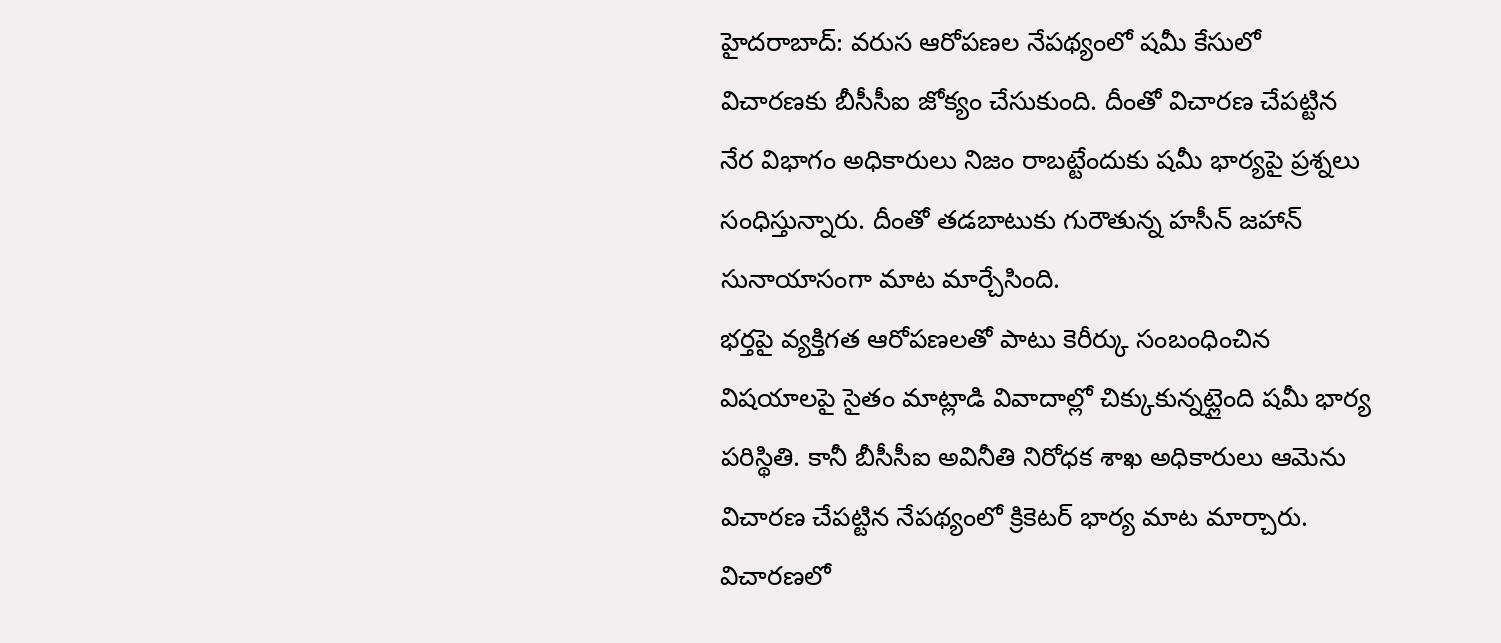హైదరాబాద్: వరుస ఆరోపణల నేపథ్యంలో షమీ కేసులో విచారణకు బీసీసీఐ జోక్యం చేసుకుంది. దీంతో విచారణ చేపట్టిన నేర విభాగం అధికారులు నిజం రాబట్టేందుకు షమీ భార్యపై ప్రశ్నలు సంధిస్తున్నారు. దీంతో తడబాటుకు గురౌతున్న హసీన్ జహాన్ సునాయాసంగా మాట మార్చేసింది.
భర్తపై వ్యక్తిగత ఆరోపణలతో పాటు కెరీర్కు సంబంధించిన విషయాలపై సైతం మాట్లాడి వివాదాల్లో చిక్కుకున్నట్లైంది షమీ భార్య పరిస్థితి. కానీ బీసీసీఐ అవినీతి నిరోధక శాఖ అధికారులు ఆమెను విచారణ చేపట్టిన నేపథ్యంలో క్రికెటర్ భార్య మాట మార్చారు. విచారణలో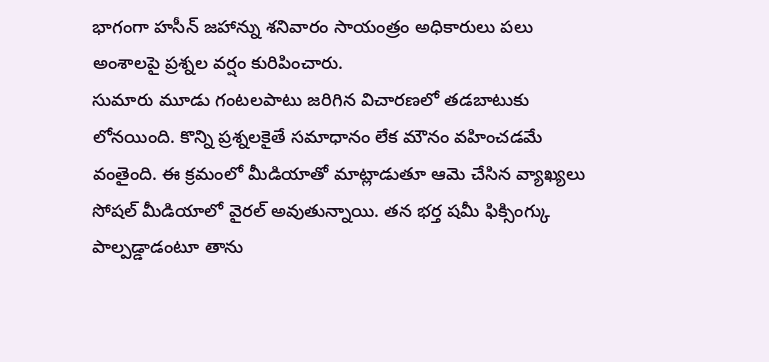భాగంగా హసీన్ జహాన్ను శనివారం సాయంత్రం అధికారులు పలు అంశాలపై ప్రశ్నల వర్షం కురిపించారు.
సుమారు మూడు గంటలపాటు జరిగిన విచారణలో తడబాటుకు లోనయింది. కొన్ని ప్రశ్నలకైతే సమాధానం లేక మౌనం వహించడమే వంతైంది. ఈ క్రమంలో మీడియాతో మాట్లాడుతూ ఆమె చేసిన వ్యాఖ్యలు సోషల్ మీడియాలో వైరల్ అవుతున్నాయి. తన భర్త షమీ ఫిక్సింగ్కు పాల్పడ్డాడంటూ తాను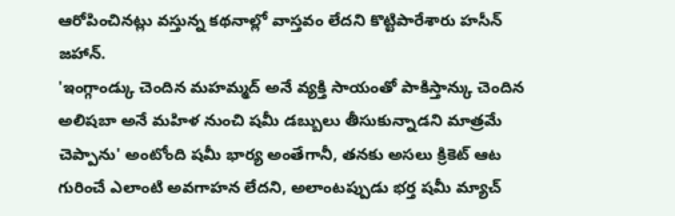ఆరోపించినట్లు వస్తున్న కథనాల్లో వాస్తవం లేదని కొట్టిపారేశారు హసీన్ జహాన్.
'ఇంగ్గాండ్కు చెందిన మహమ్మద్ అనే వ్యక్తి సాయంతో పాకిస్తాన్కు చెందిన అలిషబా అనే మహిళ నుంచి షమీ డబ్బులు తీసుకున్నాడని మాత్రమే చెప్పాను' అంటోంది షమీ భార్య అంతేగానీ, తనకు అసలు క్రికెట్ ఆట గురించే ఎలాంటి అవగాహన లేదని, అలాంటప్పుడు భర్త షమీ మ్యాచ్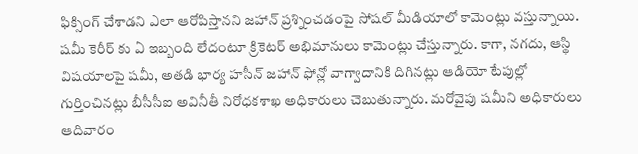ఫిక్సింగ్ చేశాడని ఎలా ఆరోపిస్తానని జహాన్ ప్రశ్నించడంపై సోషల్ మీడియాలో కామెంట్లు వస్తున్నాయి.
షమీ కెరీర్ కు ఏ ఇబ్బంది లేదంటూ క్రికెటర్ అభిమానులు కామెంట్లు చేస్తున్నారు. కాగా, నగదు, ఆస్థి విషయాలపై షమీ, అతడి భార్య హసీన్ జహాన్ ఫోన్లో వాగ్వాదానికి దిగినట్లు ఆడియో టేపుల్లో గుర్తించినట్లు బీసీసీఐ అవినీతీ నిరోధకశాఖ అధికారులు చెబుతున్నారు. మరోవైపు షమీని అధికారులు ఆదివారం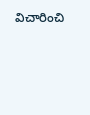విచారించి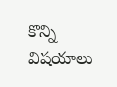కొన్ని విషయాలు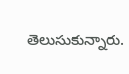తెలుసుకున్నారు.